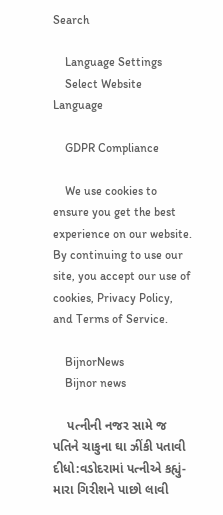Search

    Language Settings
    Select Website Language

    GDPR Compliance

    We use cookies to ensure you get the best experience on our website. By continuing to use our site, you accept our use of cookies, Privacy Policy, and Terms of Service.

    BijnorNews
    Bijnor news

    પત્નીની નજર સામે જ પતિને ચાકુના ઘા ઝીંકી પતાવી દીધો:વડોદરામાં પત્નીએ કહ્યું- મારા ગિરીશને પાછો લાવી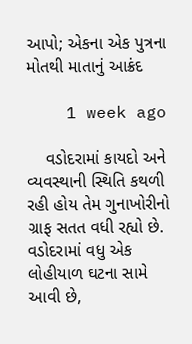આપો; એકના એક પુત્રના મોતથી માતાનું આક્રંદ

    1 week ago

    વડોદરામાં કાયદો અને વ્યવસ્થાની સ્થિતિ કથળી રહી હોય તેમ ગુનાખોરીનો ગ્રાફ સતત વધી રહ્યો છે. વડોદરામાં વધુ એક લોહીયાળ ઘટના સામે આવી છે,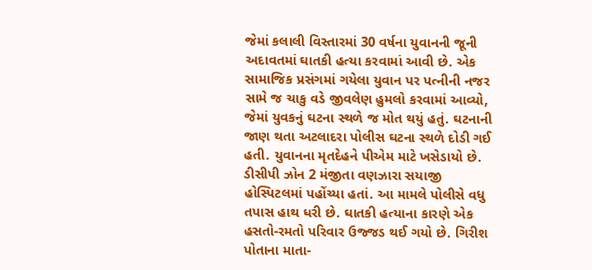જેમાં કલાલી વિસ્તારમાં 30 વર્ષના યુવાનની જૂની અદાવતમાં ઘાતકી હત્યા કરવામાં આવી છે. એક સામાજિક પ્રસંગમાં ગયેલા યુવાન પર પત્નીની નજર સામે જ ચાકુ વડે જીવલેણ હુમલો કરવામાં આવ્યો, જેમાં યુવકનું ઘટના સ્થળે જ મોત થયું હતું. ઘટનાની જાણ થતા અટલાદરા પોલીસ ઘટના સ્થળે દોડી ગઈ હતી. યુવાનના મૃતદેહને પીએમ માટે ખસેડાયો છે. ડીસીપી ઝોન 2 મંજીતા વણઝારા સયાજી હોસ્પિટલમાં પહોંચ્યા હતાં. આ મામલે પોલીસે વધુ તપાસ હાથ ધરી છે. ઘાતકી હત્યાના કારણે એક હસતો-રમતો પરિવાર ઉજ્જડ થઈ ગયો છે. ગિરીશ પોતાના માતા-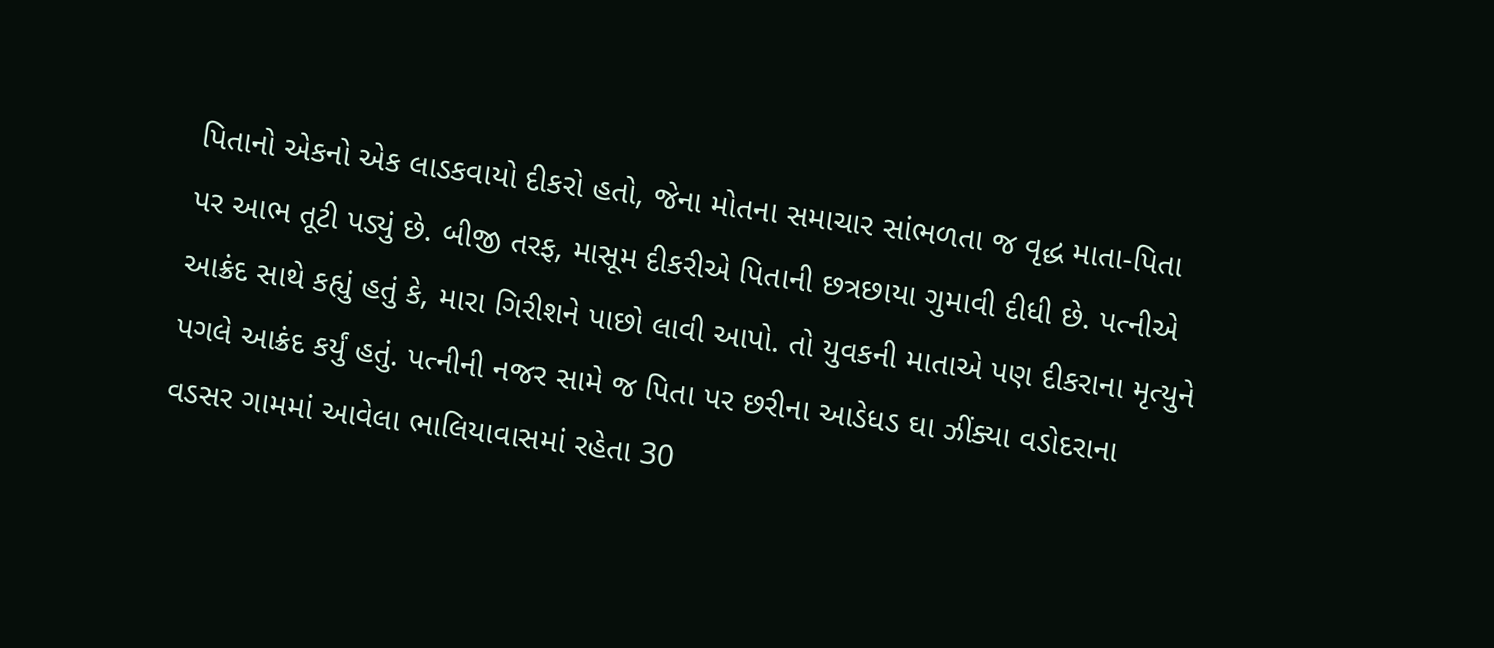પિતાનો એકનો એક લાડકવાયો દીકરો હતો, જેના મોતના સમાચાર સાંભળતા જ વૃદ્ધ માતા-પિતા પર આભ તૂટી પડ્યું છે. બીજી તરફ, માસૂમ દીકરીએ પિતાની છત્રછાયા ગુમાવી દીધી છે. પત્નીએ આક્રંદ સાથે કહ્યું હતું કે, મારા ગિરીશને પાછો લાવી આપો. તો યુવકની માતાએ પણ દીકરાના મૃત્યુને પગલે આક્રંદ કર્યું હતું. પત્નીની નજર સામે જ પિતા પર છરીના આડેધડ ઘા ઝીંક્યા વડોદરાના વડસર ગામમાં આવેલા ભાલિયાવાસમાં રહેતા 30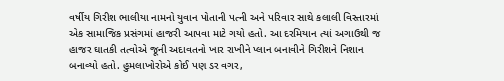વર્ષીય ગિરીશ ભાલીયા નામનો યુવાન પોતાની પત્ની અને પરિવાર સાથે કલાલી વિસ્તારમાં એક સામાજિક પ્રસંગમાં હાજરી આપવા માટે ગયો હતો. આ દરમિયાન ત્યાં અગાઉથી જ હાજર ઘાતકી તત્વોએ જૂની અદાવતનો ખાર રાખીને પ્લાન બનાવીને ગિરીશને નિશાન બનાવ્યો હતો. હુમલાખોરોએ કોઈ પણ ડર વગર,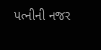પત્નીની નજર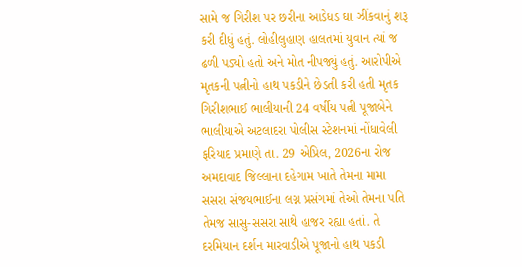સામે જ ગિરીશ પર છરીના આડેધડ ઘા ઝીંકવાનું શરૂ કરી દીધું હતું. લોહીલુહાણ હાલતમાં યુવાન ત્યાં જ ઢળી પડ્યો હતો અને મોત નીપજ્યું હતું. આરોપીએ મૃતકની પત્નીનો હાથ પકડીને છેડતી કરી હતી મૃતક ગિરીશભાઈ ભાલીયાની 24 વર્ષીય પત્ની પૂજાબેને ભાલીયાએ અટલાદરા પોલીસ સ્ટેશનમાં નોંધાવેલી ફરિયાદ પ્રમાણે તા. 29 એપ્રિલ, 2026ના રોજ અમદાવાદ જિલ્લાના દહેગામ ખાતે તેમના મામા સસરા સંજયભાઈના લગ્ન પ્રસંગમાં તેઓ તેમના પતિ તેમજ સાસુ-સસરા સાથે હાજર રહ્યા હતાં. તે દરમિયાન દર્શન મારવાડીએ પૂજાનો હાથ પકડી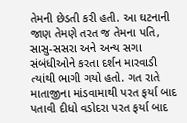તેમની છેડતી કરી હતી. આ ઘટનાની જાણ તેમણે તરત જ તેમના પતિ, સાસુ-સસરા અને અન્ય સગા સંબંધીઓને કરતા દર્શન મારવાડી ત્યાંથી ભાગી ગયો હતો. ગત રાતે માતાજીના માંડવામાથી પરત ફર્યા બાદ પતાવી દીધો વડોદરા પરત ફર્યા બાદ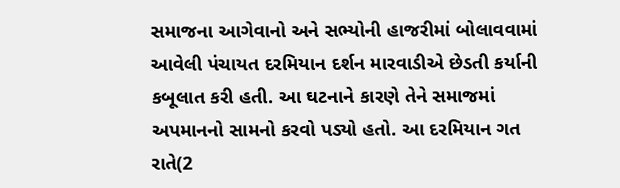સમાજના આગેવાનો અને સભ્યોની હાજરીમાં બોલાવવામાં આવેલી પંચાયત દરમિયાન દર્શન મારવાડીએ છેડતી કર્યાની કબૂલાત કરી હતી. આ ઘટનાને કારણે તેને સમાજમાં અપમાનનો સામનો કરવો પડ્યો હતો. આ દરમિયાન ગત રાતે(2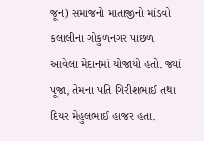જૂન) સમાજનો માતાજીનો માંડવો કલાલીના ગોકુળનગર પાછળ આવેલા મેદાનમાં યોજાયો હતો. જ્યાં પૂજા, તેમના પતિ ગિરીશભાઈ તથા દિયર મેહુલભાઈ હાજર હતા.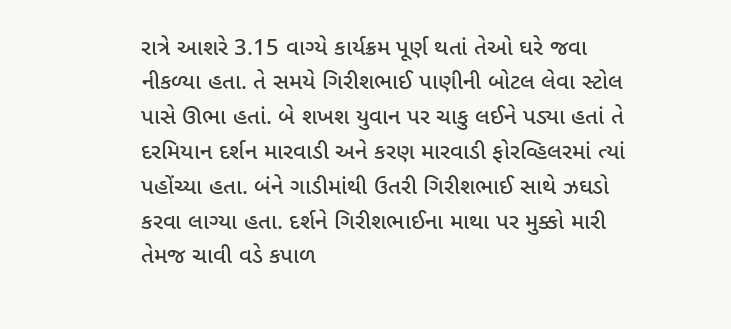રાત્રે આશરે 3.15 વાગ્યે કાર્યક્રમ પૂર્ણ થતાં તેઓ ઘરે જવા નીકળ્યા હતા. તે સમયે ગિરીશભાઈ પાણીની બોટલ લેવા સ્ટોલ પાસે ઊભા હતાં. બે શખશ યુવાન પર ચાકુ લઈને પડ્યા હતાં તે દરમિયાન દર્શન મારવાડી અને કરણ મારવાડી ફોરવ્હિલરમાં ત્યાં પહોંચ્યા હતા. બંને ગાડીમાંથી ઉતરી ગિરીશભાઈ સાથે ઝઘડો કરવા લાગ્યા હતા. દર્શને ગિરીશભાઈના માથા પર મુક્કો મારી તેમજ ચાવી વડે કપાળ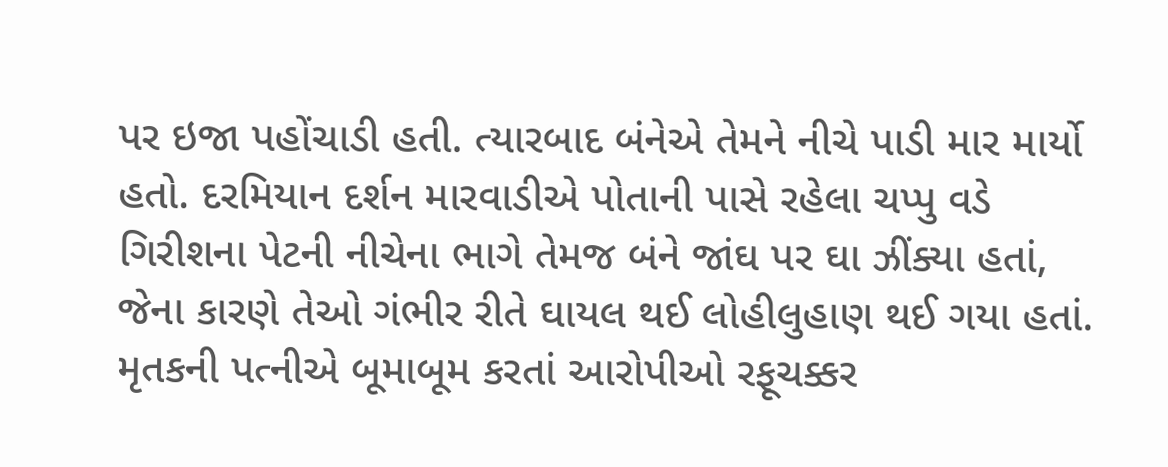પર ઇજા પહોંચાડી હતી. ત્યારબાદ બંનેએ તેમને નીચે પાડી માર માર્યો હતો. દરમિયાન દર્શન મારવાડીએ પોતાની પાસે રહેલા ચપ્પુ વડે ગિરીશના પેટની નીચેના ભાગે તેમજ બંને જાંઘ પર ઘા ઝીંક્યા હતાં, જેના કારણે તેઓ ગંભીર રીતે ઘાયલ થઈ લોહીલુહાણ થઈ ગયા હતાં. મૃતકની પત્નીએ બૂમાબૂમ કરતાં આરોપીઓ રફૂચક્કર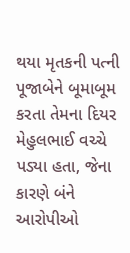થયા મૃતકની પત્ની પૂજાબેને બૂમાબૂમ કરતા તેમના દિયર મેહુલભાઈ વચ્ચે પડ્યા હતા, જેના કારણે બંને આરોપીઓ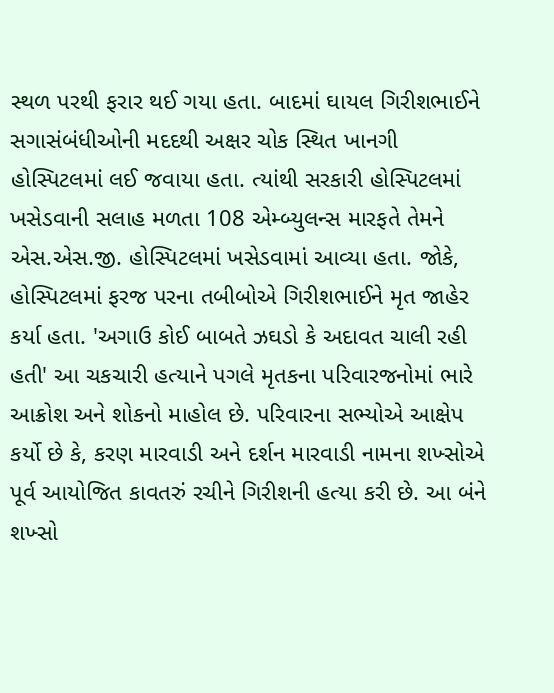સ્થળ પરથી ફરાર થઈ ગયા હતા. બાદમાં ઘાયલ ગિરીશભાઈને સગાસંબંધીઓની મદદથી અક્ષર ચોક સ્થિત ખાનગી હોસ્પિટલમાં લઈ જવાયા હતા. ત્યાંથી સરકારી હોસ્પિટલમાં ખસેડવાની સલાહ મળતા 108 એમ્બ્યુલન્સ મારફતે તેમને એસ.એસ.જી. હોસ્પિટલમાં ખસેડવામાં આવ્યા હતા. જોકે, હોસ્પિટલમાં ફરજ પરના તબીબોએ ગિરીશભાઈને મૃત જાહેર કર્યા હતા. 'અગાઉ કોઈ બાબતે ઝઘડો કે અદાવત ચાલી રહી હતી' આ ચકચારી હત્યાને પગલે મૃતકના પરિવારજનોમાં ભારે આક્રોશ અને શોકનો માહોલ છે. પરિવારના સભ્યોએ આક્ષેપ કર્યો છે કે, કરણ મારવાડી અને દર્શન મારવાડી નામના શખ્સોએ પૂર્વ આયોજિત કાવતરું રચીને ગિરીશની હત્યા કરી છે. આ બંને શખ્સો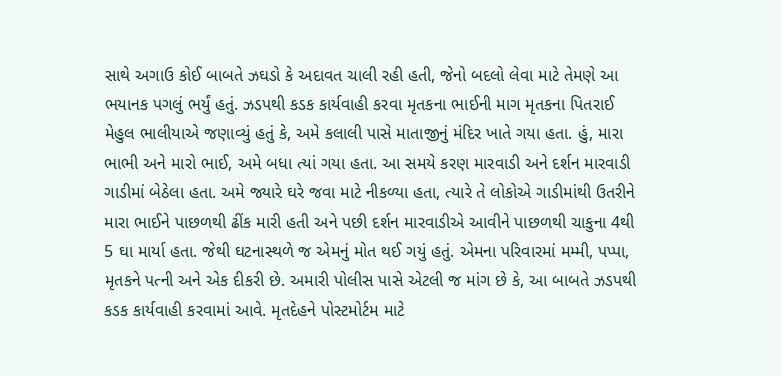સાથે અગાઉ કોઈ બાબતે ઝઘડો કે અદાવત ચાલી રહી હતી, જેનો બદલો લેવા માટે તેમણે આ ભયાનક પગલું ભર્યું હતું. ઝડપથી કડક કાર્યવાહી કરવા મૃતકના ભાઈની માગ મૃતકના પિતરાઈ મેહુલ ભાલીયાએ જણાવ્યું હતું કે, અમે કલાલી પાસે માતાજીનું મંદિર ખાતે ગયા હતા. હું, મારા ભાભી અને મારો ભાઈ, અમે બધા ત્યાં ગયા હતા. આ સમયે કરણ મારવાડી અને દર્શન મારવાડી ગાડીમાં બેઠેલા હતા. અમે જ્યારે ઘરે જવા માટે નીકળ્યા હતા, ત્યારે તે લોકોએ ગાડીમાંથી ઉતરીને મારા ભાઈને પાછળથી ઢીંક મારી હતી અને પછી દર્શન મારવાડીએ આવીને પાછળથી ચાકુના 4થી 5 ઘા માર્યા હતા. જેથી ઘટનાસ્થળે જ એમનું મોત થઈ ગયું હતું. એમના પરિવારમાં મમ્મી, પપ્પા, મૃતકને પત્ની અને એક દીકરી છે. અમારી પોલીસ પાસે એટલી જ માંગ છે કે, આ બાબતે ઝડપથી કડક કાર્યવાહી કરવામાં આવે. મૃતદેહને પોસ્ટમોર્ટમ માટે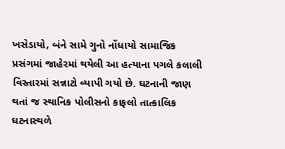ખસેડાયો, બંને સામે ગુનો નોંધાયો સામાજિક પ્રસંગમાં જાહેરમાં થયેલી આ હત્યાના પગલે કલાલી વિસ્તારમાં સન્નાટો વ્યાપી ગયો છે. ઘટનાની જાણ થતાં જ સ્થાનિક પોલીસનો કાફલો તાત્કાલિક ઘટનાસ્થળે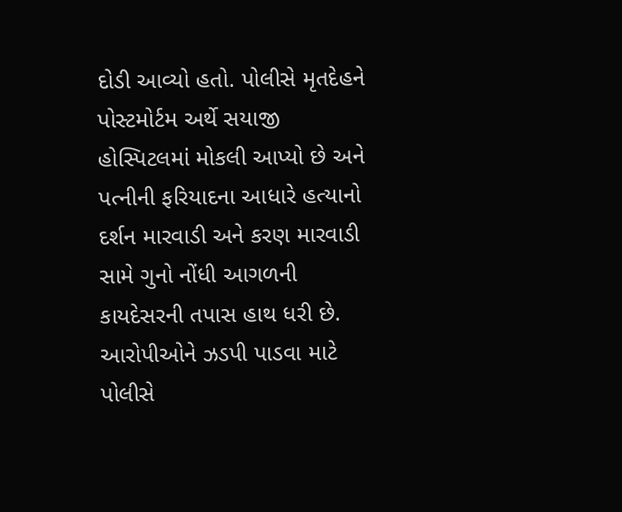દોડી આવ્યો હતો. પોલીસે મૃતદેહને પોસ્ટમોર્ટમ અર્થે સયાજી હોસ્પિટલમાં મોકલી આપ્યો છે અને પત્નીની ફરિયાદના આધારે હત્યાનો દર્શન મારવાડી અને કરણ મારવાડી સામે ગુનો નોંધી આગળની કાયદેસરની તપાસ હાથ ધરી છે. આરોપીઓને ઝડપી પાડવા માટે પોલીસે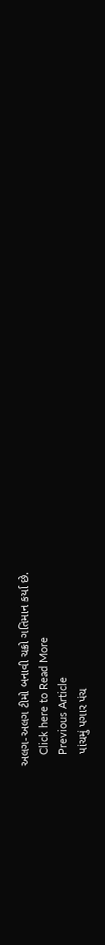અલગ-અલગ ટીમો બનાવી ચક્રો ગતિમાન કર્યા છે.
    Click here to Read More
    Previous Article
    પાંચમું પગાર પંચ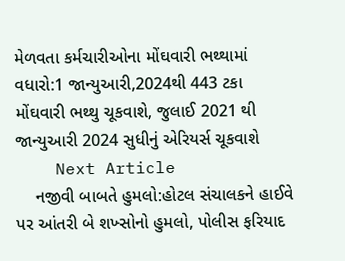મેળવતા કર્મચારીઓના મોંઘવારી ભથ્થામાં વધારો:1 જાન્યુઆરી,2024થી 443 ટકા મોંઘવારી ભથ્થુ ચૂકવાશે, જુલાઈ 2021 થી જાન્યુઆરી 2024 સુધીનું એરિયર્સ ચૂકવાશે
    Next Article
    નજીવી બાબતે હુમલો:હોટલ સંચાલકને હાઈવે પર આંતરી બે શખ્સોનો હુમલો, પોલીસ ફરિયાદ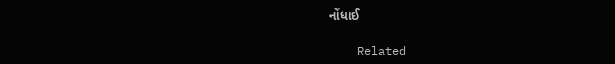નોંધાઈ

    Related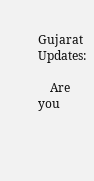Gujarat Updates:

    Are you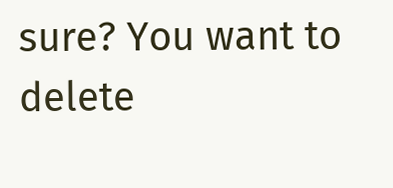sure? You want to delete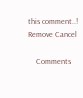this comment..! Remove Cancel

    Comments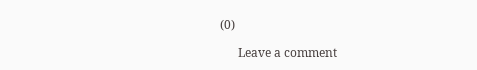(0)

      Leave a comment